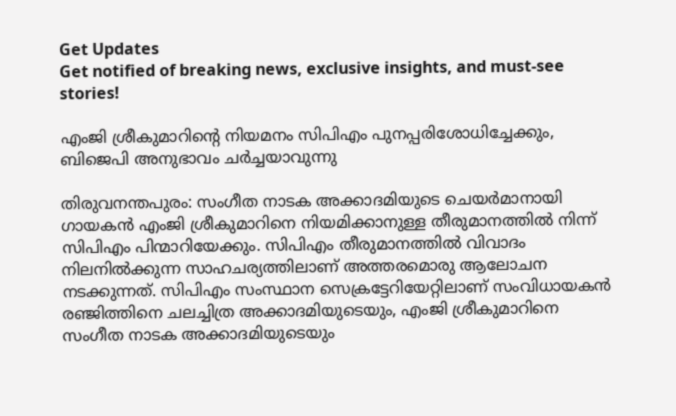Get Updates
Get notified of breaking news, exclusive insights, and must-see stories!

എംജി ശ്രീകുമാറിന്റെ നിയമനം സിപിഎം പുനപ്പരിശോധിച്ചേക്കും, ബിജെപി അനുഭാവം ചര്‍ച്ചയാവുന്നു

തിരുവനന്തപുരം: സംഗീത നാടക അക്കാദമിയുടെ ചെയര്‍മാനായി ഗായകന്‍ എംജി ശ്രീകുമാറിനെ നിയമിക്കാനുള്ള തീരുമാനത്തില്‍ നിന്ന് സിപിഎം പിന്മാറിയേക്കും. സിപിഎം തീരുമാനത്തില്‍ വിവാദം നിലനില്‍ക്കുന്ന സാഹചര്യത്തിലാണ് അത്തരമൊരു ആലോചന നടക്കുന്നത്. സിപിഎം സംസ്ഥാന സെക്രട്ടേറിയേറ്റിലാണ് സംവിധായകന്‍ രഞ്ജിത്തിനെ ചലച്ചിത്ര അക്കാദമിയുടെയും, എംജി ശ്രീകുമാറിനെ സംഗീത നാടക അക്കാദമിയുടെയും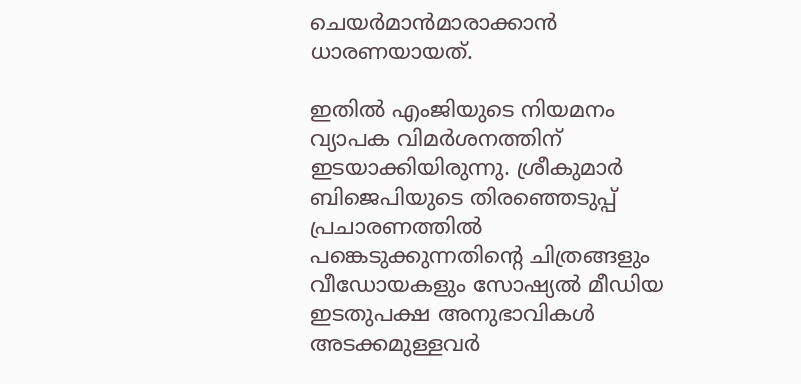ചെയര്‍മാന്‍മാരാക്കാന്‍ ധാരണയായത്.

ഇതില്‍ എംജിയുടെ നിയമനം വ്യാപക വിമര്‍ശനത്തിന് ഇടയാക്കിയിരുന്നു. ശ്രീകുമാര്‍ ബിജെപിയുടെ തിരഞ്ഞെടുപ്പ് പ്രചാരണത്തില്‍ പങ്കെടുക്കുന്നതിന്റെ ചിത്രങ്ങളും വീഡോയകളും സോഷ്യല്‍ മീഡിയ ഇടതുപക്ഷ അനുഭാവികള്‍ അടക്കമുള്ളവര്‍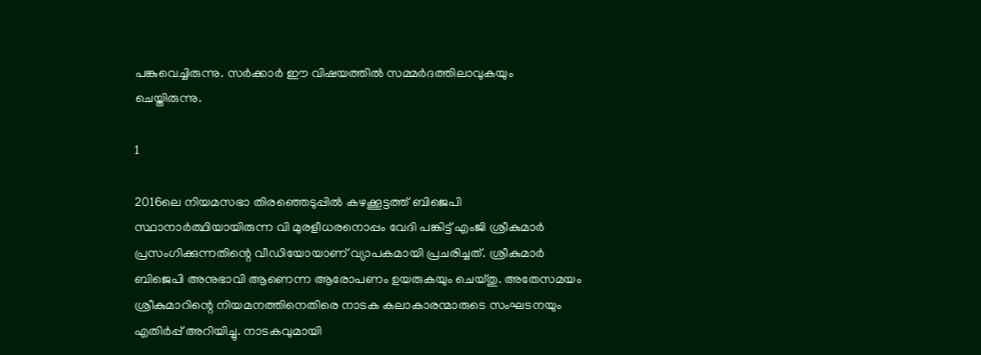പങ്കുവെച്ചിരുന്നു. സര്‍ക്കാര്‍ ഈ വിഷയത്തില്‍ സമ്മര്‍ദത്തിലാവുകയും ചെയ്തിരുന്നു.

1

2016ലെ നിയമസഭാ തിരഞ്ഞെടുപ്പില്‍ കഴക്കൂട്ടത്ത് ബിജെപി സ്ഥാനാര്‍ത്ഥിയായിരുന്ന വി മുരളീധരനൊപ്പം വേദി പങ്കിട്ട് എംജി ശ്രീകുമാര്‍ പ്രസംഗിക്കുന്നതിന്റെ വീഡിയോയാണ് വ്യാപകമായി പ്രചരിച്ചത്. ശ്രീകുമാര്‍ ബിജെപി അനുഭാവി ആണെന്ന ആരോപണം ഉയരുകയും ചെയ്തു. അതേസമയം ശ്രീകുമാറിന്റെ നിയമനത്തിനെതിരെ നാടക കലാകാരന്മാരുടെ സംഘടനയും എതിര്‍പ്പ് അറിയിച്ചു. നാടകവുമായി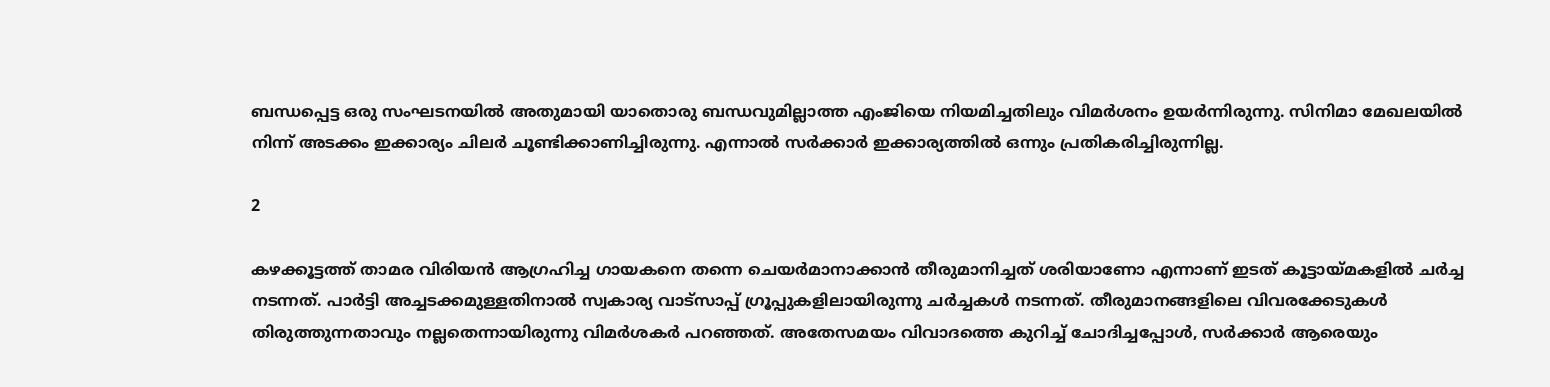ബന്ധപ്പെട്ട ഒരു സംഘടനയില്‍ അതുമായി യാതൊരു ബന്ധവുമില്ലാത്ത എംജിയെ നിയമിച്ചതിലും വിമര്‍ശനം ഉയര്‍ന്നിരുന്നു. സിനിമാ മേഖലയില്‍ നിന്ന് അടക്കം ഇക്കാര്യം ചിലര്‍ ചൂണ്ടിക്കാണിച്ചിരുന്നു. എന്നാല്‍ സര്‍ക്കാര്‍ ഇക്കാര്യത്തില്‍ ഒന്നും പ്രതികരിച്ചിരുന്നില്ല.

2

കഴക്കൂട്ടത്ത് താമര വിരിയന്‍ ആഗ്രഹിച്ച ഗായകനെ തന്നെ ചെയര്‍മാനാക്കാന്‍ തീരുമാനിച്ചത് ശരിയാണോ എന്നാണ് ഇടത് കൂട്ടായ്മകളില്‍ ചര്‍ച്ച നടന്നത്. പാര്‍ട്ടി അച്ചടക്കമുള്ളതിനാല്‍ സ്വകാര്യ വാട്‌സാപ്പ് ഗ്രൂപ്പുകളിലായിരുന്നു ചര്‍ച്ചകള്‍ നടന്നത്. തീരുമാനങ്ങളിലെ വിവരക്കേടുകള്‍ തിരുത്തുന്നതാവും നല്ലതെന്നായിരുന്നു വിമര്‍ശകര്‍ പറഞ്ഞത്. അതേസമയം വിവാദത്തെ കുറിച്ച് ചോദിച്ചപ്പോള്‍, സര്‍ക്കാര്‍ ആരെയും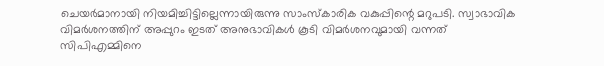ചെയര്‍മാനായി നിയമിച്ചിട്ടില്ലെന്നായിരുന്നു സാംസ്‌കാരിക വകുപ്പിന്റെ മറുപടി. സ്വാഭാവിക വിമര്‍ശനത്തിന് അപ്പുറം ഇടത് അനുഭാവികള്‍ കൂടി വിമര്‍ശനവുമായി വന്നത് സിപിഎമ്മിനെ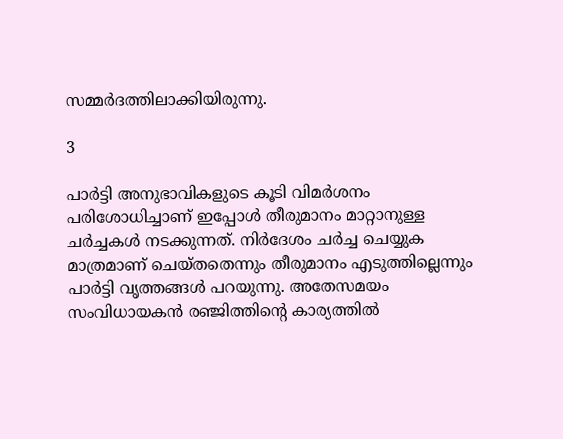സമ്മര്‍ദത്തിലാക്കിയിരുന്നു.

3

പാര്‍ട്ടി അനുഭാവികളുടെ കൂടി വിമര്‍ശനം പരിശോധിച്ചാണ് ഇപ്പോള്‍ തീരുമാനം മാറ്റാനുള്ള ചര്‍ച്ചകള്‍ നടക്കുന്നത്. നിര്‍ദേശം ചര്‍ച്ച ചെയ്യുക മാത്രമാണ് ചെയ്തതെന്നും തീരുമാനം എടുത്തില്ലെന്നും പാര്‍ട്ടി വൃത്തങ്ങള്‍ പറയുന്നു. അതേസമയം സംവിധായകന്‍ രഞ്ജിത്തിന്റെ കാര്യത്തില്‍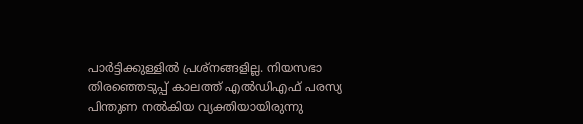പാര്‍ട്ടിക്കുള്ളില്‍ പ്രശ്‌നങ്ങളില്ല. നിയസഭാ തിരഞ്ഞെടുപ്പ് കാലത്ത് എല്‍ഡിഎഫ് പരസ്യ പിന്തുണ നല്‍കിയ വ്യക്തിയായിരുന്നു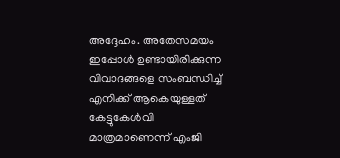അദ്ദേഹം. അതേസമയം ഇപ്പോള്‍ ഉണ്ടായിരിക്കുന്ന വിവാദങ്ങളെ സംബന്ധിച്ച് എനിക്ക് ആകെയുള്ളത് കേട്ടുകേള്‍വി മാത്രമാണെന്ന് എംജി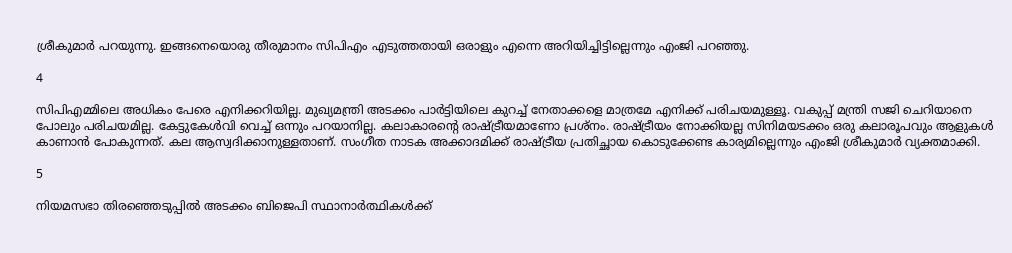ശ്രീകുമാര്‍ പറയുന്നു. ഇങ്ങനെയൊരു തീരുമാനം സിപിഎം എടുത്തതായി ഒരാളും എന്നെ അറിയിച്ചിട്ടില്ലെന്നും എംജി പറഞ്ഞു.

4

സിപിഎമ്മിലെ അധികം പേരെ എനിക്കറിയില്ല. മുഖ്യമന്ത്രി അടക്കം പാര്‍ട്ടിയിലെ കുറച്ച് നേതാക്കളെ മാത്രമേ എനിക്ക് പരിചയമുള്ളൂ. വകുപ്പ് മന്ത്രി സജി ചെറിയാനെ പോലും പരിചയമില്ല. കേട്ടുകേള്‍വി വെച്ച് ഒന്നും പറയാനില്ല. കലാകാരന്റെ രാഷ്ട്രീയമാണോ പ്രശ്‌നം. രാഷ്ട്രീയം നോക്കിയല്ല സിനിമയടക്കം ഒരു കലാരൂപവും ആളുകള്‍ കാണാന്‍ പോകുന്നത്. കല ആസ്വദിക്കാനുള്ളതാണ്. സംഗീത നാടക അക്കാദമിക്ക് രാഷ്ട്രീയ പ്രതിച്ഛായ കൊടുക്കേണ്ട കാര്യമില്ലെന്നും എംജി ശ്രീകുമാര്‍ വ്യക്തമാക്കി.

5

നിയമസഭാ തിരഞ്ഞെടുപ്പില്‍ അടക്കം ബിജെപി സ്ഥാനാര്‍ത്ഥികള്‍ക്ക്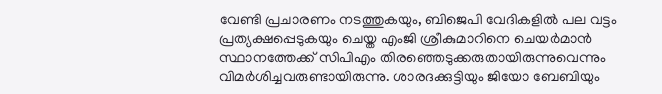വേണ്ടി പ്രചാരണം നടത്തുകയും, ബിജെപി വേദികളില്‍ പല വട്ടം പ്രത്യക്ഷപ്പെടുകയും ചെയ്ത എംജി ശ്രീകുമാറിനെ ചെയര്‍മാന്‍ സ്ഥാനത്തേക്ക് സിപിഎം തിരഞ്ഞെടുക്കരുതായിരുന്നുവെന്നും വിമര്‍ശിച്ചവരുണ്ടായിരുന്നു. ശാരദക്കുട്ടിയും ജിയോ ബേബിയും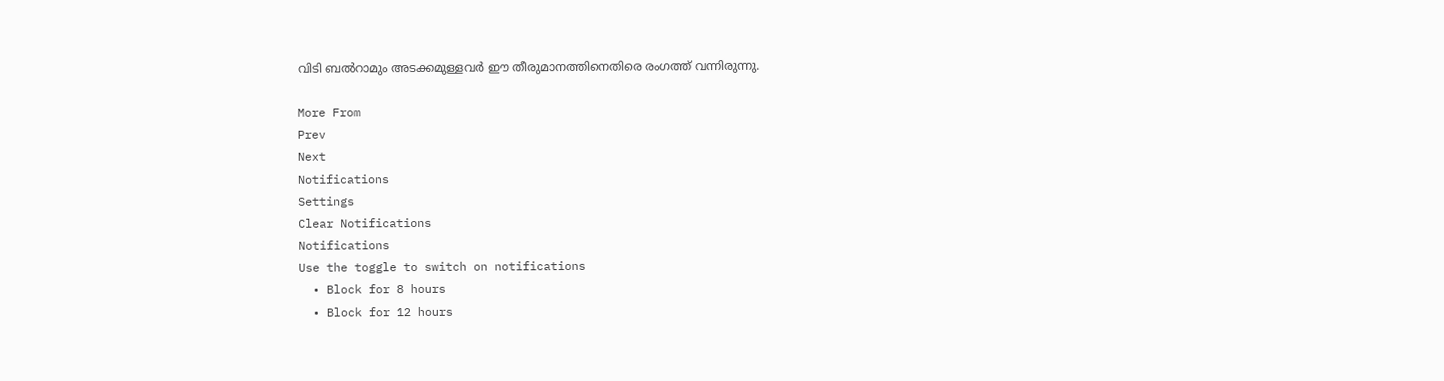വിടി ബല്‍റാമും അടക്കമുള്ളവര്‍ ഈ തീരുമാനത്തിനെതിരെ രംഗത്ത് വന്നിരുന്നു.

More From
Prev
Next
Notifications
Settings
Clear Notifications
Notifications
Use the toggle to switch on notifications
  • Block for 8 hours
  • Block for 12 hours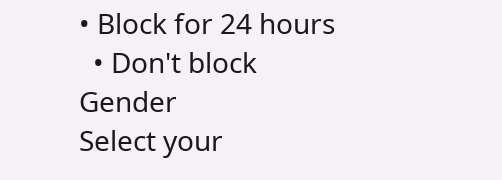• Block for 24 hours
  • Don't block
Gender
Select your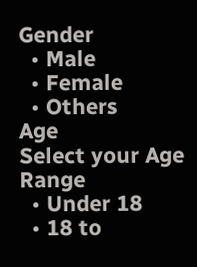Gender
  • Male
  • Female
  • Others
Age
Select your Age Range
  • Under 18
  • 18 to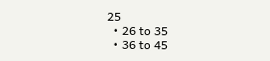25
  • 26 to 35
  • 36 to 45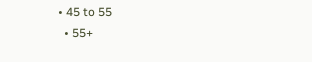• 45 to 55
  • 55+